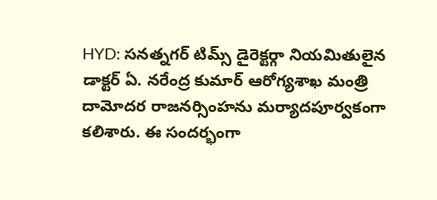HYD: సనత్నగర్ టిమ్స్ డైరెక్టర్గా నియమితులైన డాక్టర్ ఏ. నరేంద్ర కుమార్ ఆరోగ్యశాఖ మంత్రి దామోదర రాజనర్సింహను మర్యాదపూర్వకంగా కలిశారు. ఈ సందర్భంగా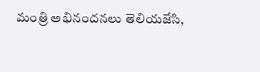మంత్రి అభినందనలు తెలియజేసి,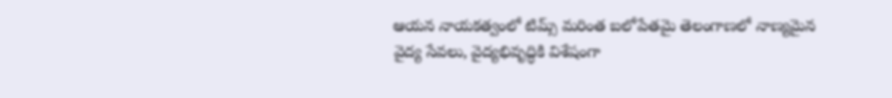ఆయన నాయకత్వంలో టిమ్స్ మరింత బలోపేతమై తెలంగాణలో నాణ్యమైన వైద్య సేవలు, వైద్యభివృద్ధికి విశేషంగా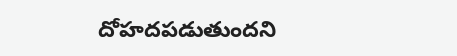దోహదపడుతుందని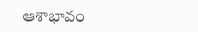ఆశాభావం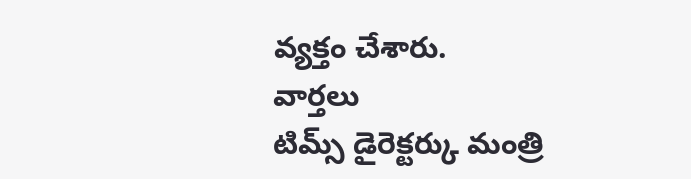వ్యక్తం చేశారు.
వార్తలు
టిమ్స్ డైరెక్టర్కు మంత్రి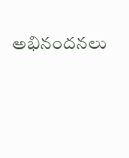అభినందనలు